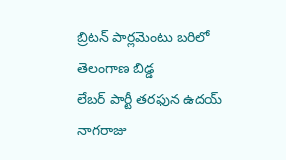బ్రిటన్ పార్లమెంటు బరిలో తెలంగాణ బిడ్డ
లేబర్ పార్టీ తరఫున ఉదయ్ నాగరాజు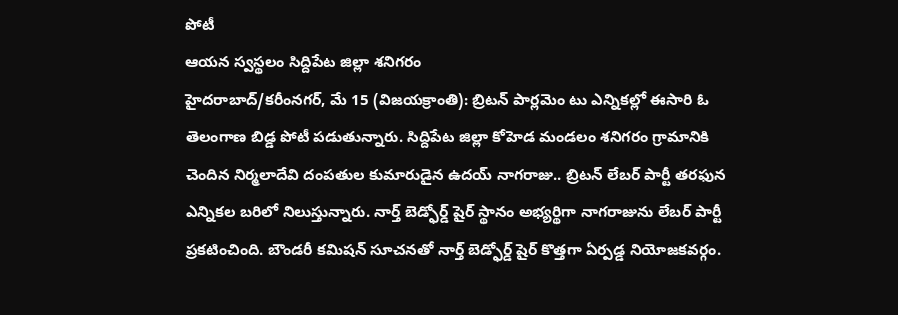పోటీ
ఆయన స్వస్థలం సిద్దిపేట జిల్లా శనిగరం
హైదరాబాద్/కరీంనగర్, మే 15 (విజయక్రాంతి): బ్రిటన్ పార్లమెం టు ఎన్నికల్లో ఈసారి ఓ తెలంగాణ బిడ్డ పోటీ పడుతున్నారు. సిద్దిపేట జిల్లా కోహెడ మండలం శనిగరం గ్రామానికి చెందిన నిర్మలాదేవి దంపతుల కుమారుడైన ఉదయ్ నాగరాజు.. బ్రిటన్ లేబర్ పార్టీ తరఫున ఎన్నికల బరిలో నిలుస్తున్నారు. నార్త్ బెడ్ఫోర్డ్ షైర్ స్థానం అభ్యర్థిగా నాగరాజును లేబర్ పార్టీ ప్రకటించింది. బౌండరీ కమిషన్ సూచనతో నార్త్ బెడ్ఫోర్డ్ షైర్ కొత్తగా ఏర్పడ్డ నియోజకవర్గం.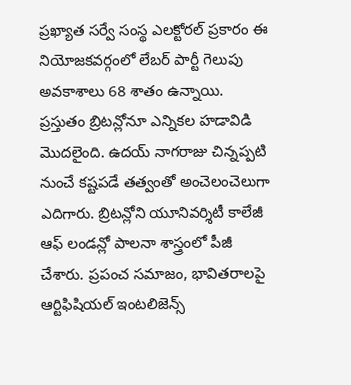ప్రఖ్యాత సర్వే సంస్థ ఎలక్టోరల్ ప్రకారం ఈ నియోజకవర్గంలో లేబర్ పార్టీ గెలుపు అవకాశాలు 68 శాతం ఉన్నాయి.
ప్రస్తుతం బ్రిటన్లోనూ ఎన్నికల హడావిడి మొదలైంది. ఉదయ్ నాగరాజు చిన్నప్పటి నుంచే కష్టపడే తత్వంతో అంచెలంచెలుగా ఎదిగారు. బ్రిటన్లోని యూనివర్శిటీ కాలేజీ ఆఫ్ లండన్లో పాలనా శాస్త్రంలో పీజీ చేశారు. ప్రపంచ సమాజం, భావితరాలపై ఆర్టిఫిషియల్ ఇంటలిజెన్స్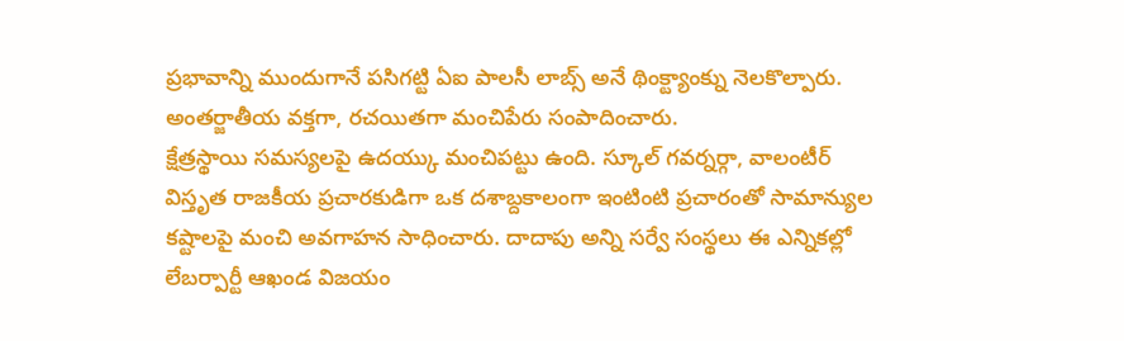ప్రభావాన్ని ముందుగానే పసిగట్టి ఏఐ పాలసీ లాబ్స్ అనే థింక్ట్యాంక్ను నెలకొల్పారు. అంతర్జాతీయ వక్తగా, రచయితగా మంచిపేరు సంపాదించారు.
క్షేత్రస్థాయి సమస్యలపై ఉదయ్కు మంచిపట్టు ఉంది. స్కూల్ గవర్నర్గా, వాలంటీర్ విస్తృత రాజకీయ ప్రచారకుడిగా ఒక దశాబ్దకాలంగా ఇంటింటి ప్రచారంతో సామాన్యుల కష్టాలపై మంచి అవగాహన సాధించారు. దాదాపు అన్ని సర్వే సంస్థలు ఈ ఎన్నికల్లో లేబర్పార్టీ ఆఖండ విజయం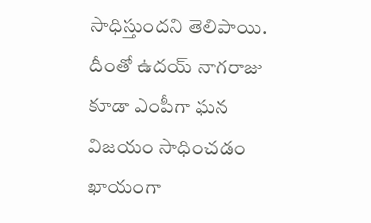సాధిస్తుందని తెలిపాయి. దీంతో ఉదయ్ నాగరాజు కూడా ఎంపీగా ఘన విజయం సాధించడం ఖాయంగా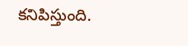కనిపిస్తుంది.